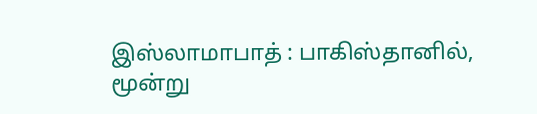இஸ்லாமாபாத் : பாகிஸ்தானில், மூன்று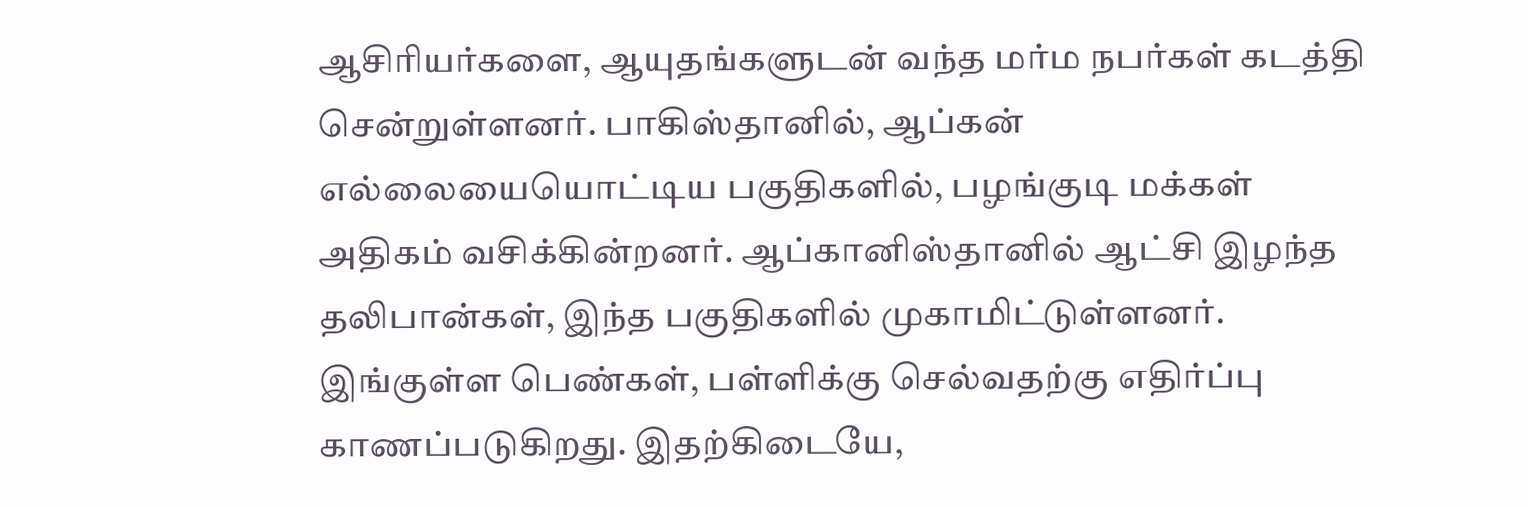ஆசிரியர்களை, ஆயுதங்களுடன் வந்த மர்ம நபர்கள் கடத்தி சென்றுள்ளனர். பாகிஸ்தானில், ஆப்கன் எல்லையையொட்டிய பகுதிகளில், பழங்குடி மக்கள் அதிகம் வசிக்கின்றனர். ஆப்கானிஸ்தானில் ஆட்சி இழந்த தலிபான்கள், இந்த பகுதிகளில் முகாமிட்டுள்ளனர். இங்குள்ள பெண்கள், பள்ளிக்கு செல்வதற்கு எதிர்ப்பு காணப்படுகிறது. இதற்கிடையே,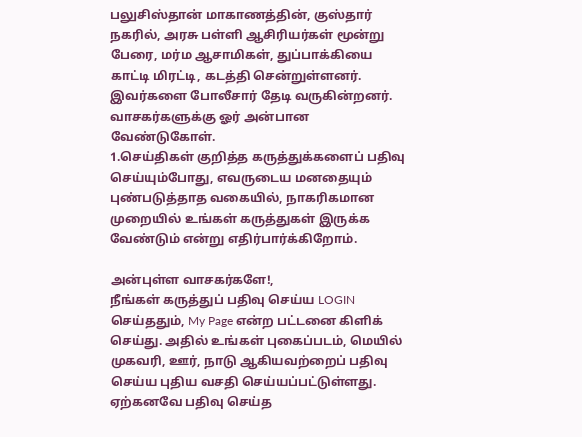பலுசிஸ்தான் மாகாணத்தின், குஸ்தார் நகரில், அரசு பள்ளி ஆசிரியர்கள் மூன்று பேரை, மர்ம ஆசாமிகள், துப்பாக்கியை காட்டி மிரட்டி, கடத்தி சென்றுள்ளனர். இவர்களை போலீசார் தேடி வருகின்றனர்.
வாசகர்களுக்கு ஓர் அன்பான வேண்டுகோள்.
1.செய்திகள் குறித்த கருத்துக்களைப் பதிவு செய்யும்போது, எவருடைய மனதையும் புண்படுத்தாத வகையில், நாகரிகமான முறையில் உங்கள் கருத்துகள் இருக்க வேண்டும் என்று எதிர்பார்க்கிறோம்.

அன்புள்ள வாசகர்களே!,
நீங்கள் கருத்துப் பதிவு செய்ய LOGIN செய்ததும், My Page என்ற பட்டனை கிளிக் செய்து. அதில் உங்கள் புகைப்படம், மெயில் முகவரி, ஊர், நாடு ஆகியவற்றைப் பதிவு செய்ய புதிய வசதி செய்யப்பட்டுள்ளது. ஏற்கனவே பதிவு செய்த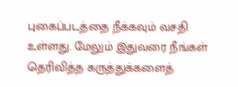புகைப்படத்தை நீக்கவும் வசதி உள்ளது. மேலும் இதுவரை நீங்கள் தெரிவித்த கருத்துக்களைத்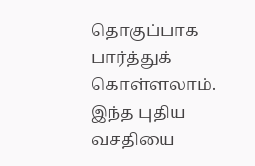தொகுப்பாக பார்த்துக் கொள்ளலாம். இந்த புதிய வசதியை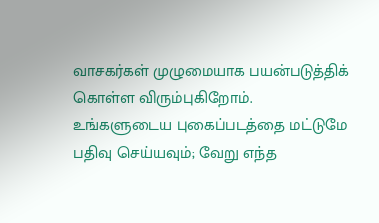வாசகர்கள் முழுமையாக பயன்படுத்திக் கொள்ள விரும்புகிறோம். உங்களுடைய புகைப்படத்தை மட்டுமே பதிவு செய்யவும்; வேறு எந்த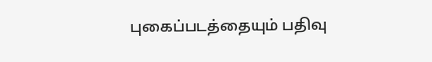புகைப்படத்தையும் பதிவு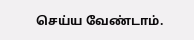செய்ய வேண்டாம்.